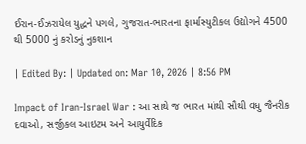ઈરાન-ઈઝરાયેલ યુદ્ધને પગલે, ગુજરાત-ભારતના ફાર્માસ્યુટીકલ ઉદ્યોગને 4500 થી 5000 નું કરોડનું નુકશાન

| Edited By: | Updated on: Mar 10, 2026 | 8:56 PM

Impact of Iran-Israel War : આ સાથે જ ભારત માંથી સૌથી વધુ જૈનરીક દવાઓ, સર્જીકલ આઇટમ અને આયુર્વેદિક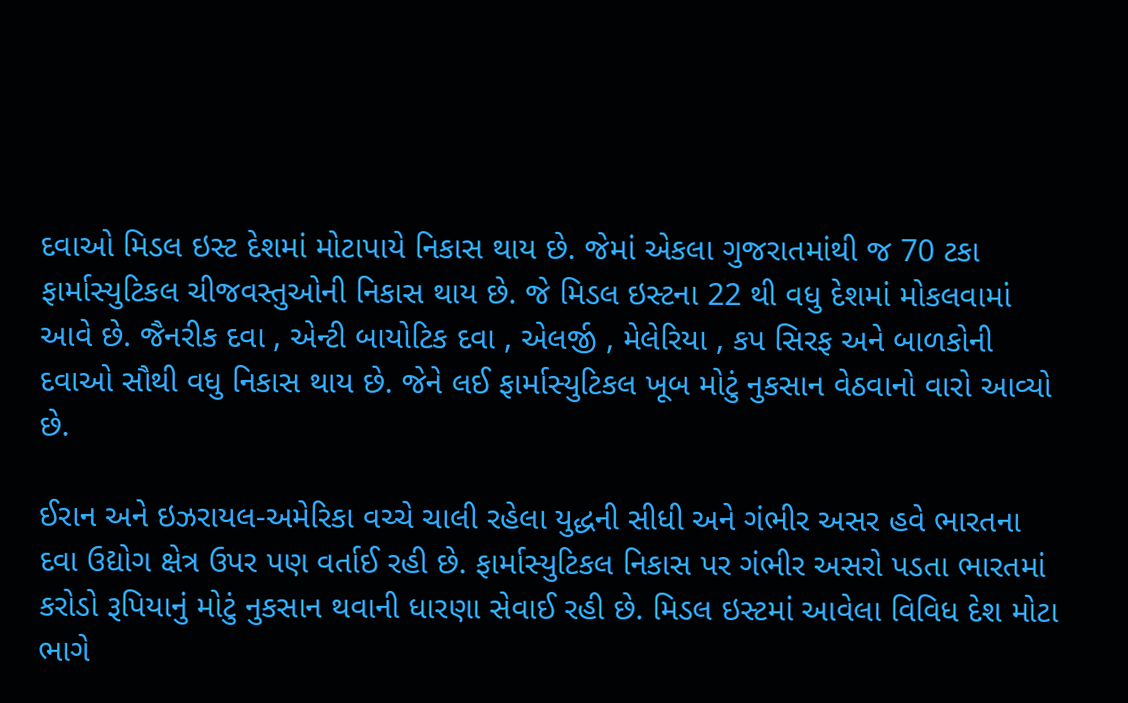દવાઓ મિડલ ઇસ્ટ દેશમાં મોટાપાયે નિકાસ થાય છે. જેમાં એકલા ગુજરાતમાંથી જ 70 ટકા ફાર્માસ્યુટિકલ ચીજવસ્તુઓની નિકાસ થાય છે. જે મિડલ ઇસ્ટના 22 થી વધુ દેશમાં મોકલવામાં આવે છે. જૈનરીક દવા , એન્ટી બાયોટિક દવા , એલર્જી , મેલેરિયા , કપ સિરફ અને બાળકોની દવાઓ સૌથી વધુ નિકાસ થાય છે. જેને લઈ ફાર્માસ્યુટિકલ ખૂબ મોટું નુકસાન વેઠવાનો વારો આવ્યો છે.

ઈરાન અને ઇઝરાયલ-અમેરિકા વચ્ચે ચાલી રહેલા યુદ્ધની સીધી અને ગંભીર અસર હવે ભારતના દવા ઉદ્યોગ ક્ષેત્ર ઉપર પણ વર્તાઈ રહી છે. ફાર્માસ્યુટિકલ નિકાસ પર ગંભીર અસરો પડતા ભારતમાં કરોડો રૂપિયાનું મોટું નુકસાન થવાની ધારણા સેવાઈ રહી છે. મિડલ ઇસ્ટમાં આવેલા વિવિધ દેશ મોટા ભાગે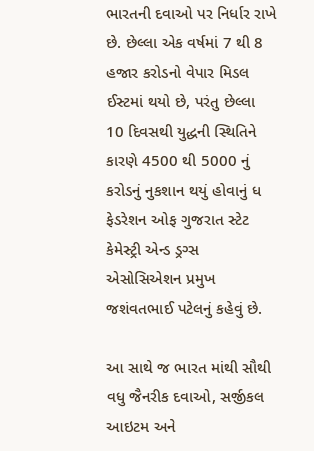ભારતની દવાઓ પર નિર્ધાર રાખે છે. છેલ્લા એક વર્ષમાં 7 થી 8 હજાર કરોડનો વેપાર મિડલ ઈસ્ટમાં થયો છે, પરંતુ છેલ્લા 10 દિવસથી યુદ્ધની સ્થિતિને કારણે 4500 થી 5000 નું કરોડનું નુકશાન થયું હોવાનું ધ ફેડરેશન ઓફ ગુજરાત સ્ટેટ કેમેસ્ટ્રી એન્ડ ડ્રગ્સ એસોસિએશન પ્રમુખ જશંવતભાઈ પટેલનું કહેવું છે.

આ સાથે જ ભારત માંથી સૌથી વધુ જૈનરીક દવાઓ, સર્જીકલ આઇટમ અને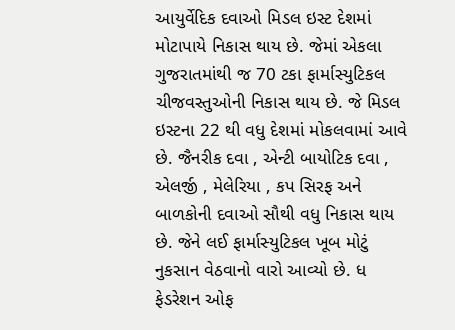આયુર્વેદિક દવાઓ મિડલ ઇસ્ટ દેશમાં મોટાપાયે નિકાસ થાય છે. જેમાં એકલા ગુજરાતમાંથી જ 70 ટકા ફાર્માસ્યુટિકલ ચીજવસ્તુઓની નિકાસ થાય છે. જે મિડલ ઇસ્ટના 22 થી વધુ દેશમાં મોકલવામાં આવે છે. જૈનરીક દવા , એન્ટી બાયોટિક દવા , એલર્જી , મેલેરિયા , કપ સિરફ અને બાળકોની દવાઓ સૌથી વધુ નિકાસ થાય છે. જેને લઈ ફાર્માસ્યુટિકલ ખૂબ મોટું નુકસાન વેઠવાનો વારો આવ્યો છે. ધ ફેડરેશન ઓફ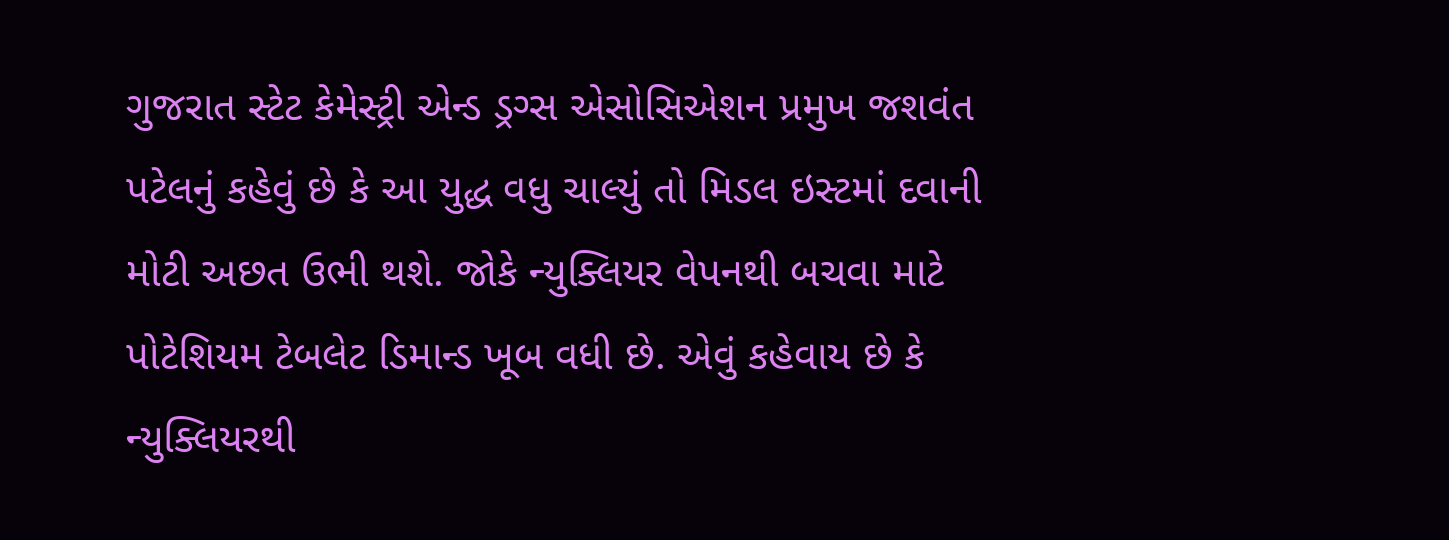ગુજરાત સ્ટેટ કેમેસ્ટ્રી એન્ડ ડ્રગ્સ એસોસિએશન પ્રમુખ જશવંત પટેલનું કહેવું છે કે આ યુદ્ધ વધુ ચાલ્યું તો મિડલ ઇસ્ટમાં દવાની મોટી અછત ઉભી થશે. જોકે ન્યુક્લિયર વેપનથી બચવા માટે પોટેશિયમ ટેબલેટ ડિમાન્ડ ખૂબ વધી છે. એવું કહેવાય છે કે ન્યુક્લિયરથી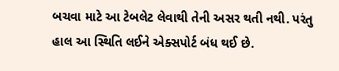બચવા માટે આ ટેબલેટ લેવાથી તેની અસર થતી નથી. પરંતુ હાલ આ સ્થિતિ લઈને એક્સપોર્ટ બંધ થઈ છે.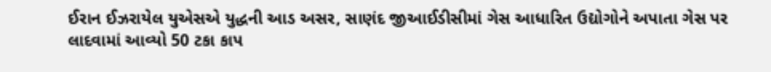ઈરાન ઈઝરાયેલ યુએસએ યુદ્ધની આડ અસર, સાણંદ જીઆઈડીસીમાં ગેસ આધારિત ઉદ્યોગોને અપાતા ગેસ પર લાદવામાં આવ્યો 50 ટકા કાપ